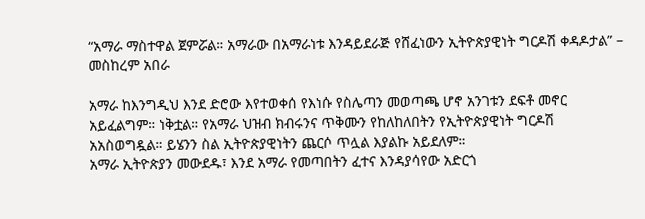“አማራ ማስተዋል ጀምሯል። አማራው በአማራነቱ እንዳይደራጅ የሸፈነውን ኢትዮጵያዊነት ግርዶሽ ቀዳዶታል” – መስከረም አበራ

አማራ ከእንግዲህ እንደ ድሮው እየተወቀሰ የእነሱ የስሌጣን መወጣጫ ሆኖ አንገቱን ደፍቶ መኖር አይፈልግም። ነቅቷል። የአማራ ህዝብ ክብሩንና ጥቅሙን የከለከለበትን የኢትዮጵያዊነት ግርዶሽ አአስወግዷል። ይሄንን ስል ኢትዮጵያዊነትን ጨርሶ ጥሏል እያልኩ አይደለም።
አማራ ኢትዮጵያን መውደዱ፣ እንደ አማራ የመጣበትን ፈተና እንዳያሳየው አድርጎ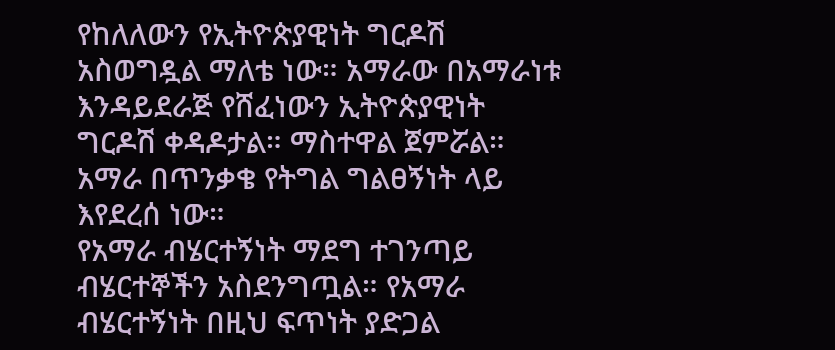የከለለውን የኢትዮጵያዊነት ግርዶሽ አስወግዷል ማለቴ ነው። አማራው በአማራነቱ እንዳይደራጅ የሸፈነውን ኢትዮጵያዊነት ግርዶሽ ቀዳዶታል። ማስተዋል ጀምሯል። አማራ በጥንቃቄ የትግል ግልፀኝነት ላይ እየደረሰ ነው።
የአማራ ብሄርተኝነት ማደግ ተገንጣይ ብሄርተኞችን አስደንግጧል። የአማራ ብሄርተኝነት በዚህ ፍጥነት ያድጋል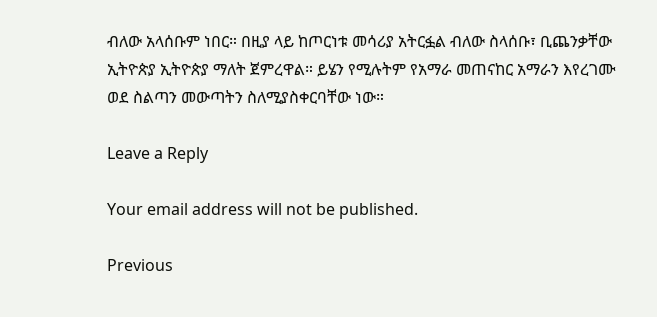ብለው አላሰቡም ነበር። በዚያ ላይ ከጦርነቱ መሳሪያ አትርፏል ብለው ስላሰቡ፣ ቢጨንቃቸው ኢትዮጵያ ኢትዮጵያ ማለት ጀምረዋል። ይሄን የሚሉትም የአማራ መጠናከር አማራን እየረገሙ ወደ ስልጣን መውጣትን ስለሚያስቀርባቸው ነው።

Leave a Reply

Your email address will not be published.

Previous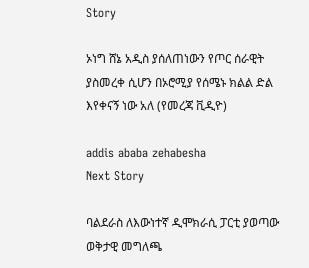Story

ኦነግ ሸኔ አዲስ ያሰለጠነውን የጦር ሰራዊት ያስመረቀ ሲሆን በኦሮሚያ የሰሜኑ ክልል ድል እየቀናኝ ነው አለ (የመረጃ ቪዲዮ)

addis ababa zehabesha
Next Story

ባልደራስ ለእውነተኛ ዲሞክራሲ ፓርቲ ያወጣው ወቅታዊ መግለጫ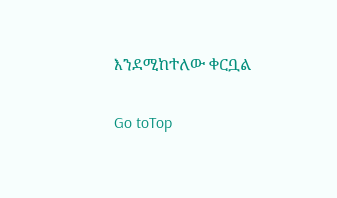እንደሚከተለው ቀርቧል

Go toTop